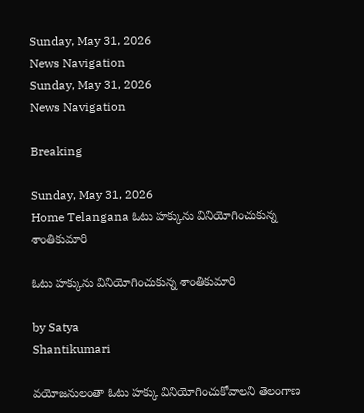Sunday, May 31, 2026
News Navigation
Sunday, May 31, 2026
News Navigation

Breaking

Sunday, May 31, 2026
Home Telangana ఓటు హక్కును వినియోగించుకున్న శాంతికుమారి

ఓటు హక్కును వినియోగించుకున్న శాంతికుమారి

by Satya
Shantikumari

వయోజనులంతా ఓటు హక్కు వినియోగించుకోవాలని తెలంగాణ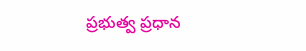ప్రభుత్వ ప్రధాన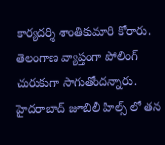కార్యదర్శి శాంతికుమారి కోరారు. తెలంగాణ వ్యాప్తంగా పోలింగ్ చురుకుగా సాగుతోందన్నారు. హైదరాబాద్ జూబిలీ హిల్స్ లో తన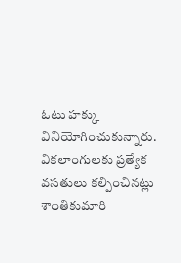ఓటు హక్కు వినియోగించుకున్నారు. వికలాంగులకు ప్రత్యేక వసతులు కల్పించినట్లు శాంతికుమారి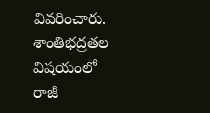వివరించారు. శాంతిభద్రతల విషయంలో రాజీ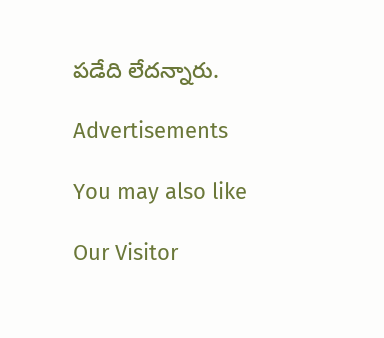పడేది లేదన్నారు.

Advertisements

You may also like

Our Visitor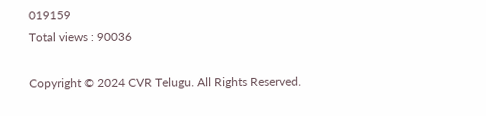019159
Total views : 90036

Copyright © 2024 CVR Telugu. All Rights Reserved.